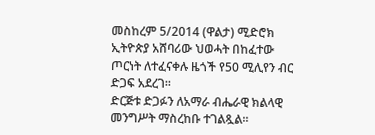መስከረም 5/2014 (ዋልታ) ሚድሮክ ኢትዮጵያ አሸባሪው ህወሓት በከፈተው ጦርነት ለተፈናቀሉ ዜጎች የ50 ሚሊየን ብር ድጋፍ አደረገ፡፡
ድርጅቱ ድጋፉን ለአማራ ብሔራዊ ክልላዊ መንግሥት ማስረከቡ ተገልጿል፡፡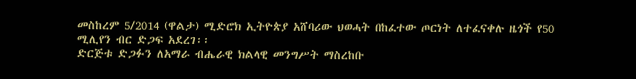መስከረም 5/2014 (ዋልታ) ሚድሮክ ኢትዮጵያ አሸባሪው ህወሓት በከፈተው ጦርነት ለተፈናቀሉ ዜጎች የ50 ሚሊየን ብር ድጋፍ አደረገ፡፡
ድርጅቱ ድጋፉን ለአማራ ብሔራዊ ክልላዊ መንግሥት ማስረከቡ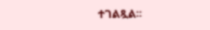ተገልጿል፡፡